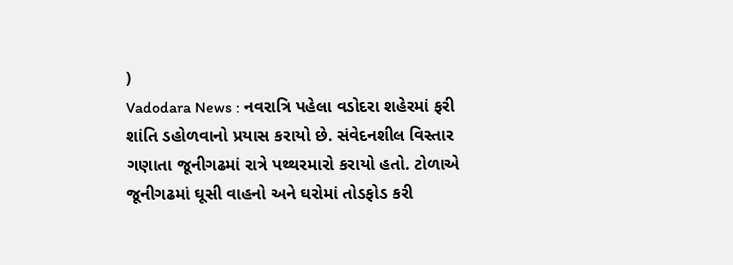)
Vadodara News : નવરાત્રિ પહેલા વડોદરા શહેરમાં ફરી શાંતિ ડહોળવાનો પ્રયાસ કરાયો છે. સંવેદનશીલ વિસ્તાર ગણાતા જૂનીગઢમાં રાત્રે પથ્થરમારો કરાયો હતો. ટોળાએ જૂનીગઢમાં ઘૂસી વાહનો અને ઘરોમાં તોડફોડ કરી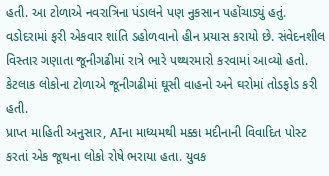હતી. આ ટોળાએ નવરાત્રિના પંડાલને પણ નુકસાન પહોંચાડ્યું હતું.
વડોદરામાં ફરી એકવાર શાંતિ ડહોળવાનો હીન પ્રયાસ કરાયો છે. સંવેદનશીલ વિસ્તાર ગણાતા જૂનીગઢીમાં રાત્રે ભારે પથ્થરમારો કરવામાં આવ્યો હતો. કેટલાક લોકોના ટોળાએ જૂનીગઢીમાં ઘૂસી વાહનો અને ઘરોમાં તોડફોડ કરી હતી.
પ્રાપ્ત માહિતી અનુસાર, AIના માધ્યમથી મક્કા મદીનાની વિવાદિત પોસ્ટ કરતાં એક જૂથના લોકો રોષે ભરાયા હતા. યુવક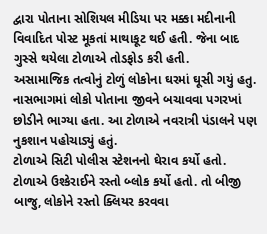દ્વારા પોતાના સોશિયલ મીડિયા પર મક્કા મદીનાની વિવાદિત પોસ્ટ મૂકતાં માથાકૂટ થઈ હતી. જેના બાદ ગુસ્સે થયેલા ટોળાએ તોડફોડ કરી હતી.
અસામાજિક તત્વોનું ટોળું લોકોના ઘરમાં ઘૂસી ગયું હતુ. નાસભાગમાં લોકો પોતાના જીવને બચાવવા પગરખાં છોડીને ભાગ્યા હતા. આ ટોળાએ નવરાત્રી પંડાલને પણ નુકશાન પહોચાડ્યું હતું.
ટોળાએ સિટી પોલીસ સ્ટેશનનો ઘેરાવ કર્યો હતો. ટોળાએ ઉશ્કેરાઈને રસ્તો બ્લોક કર્યો હતો. તો બીજી બાજુ, લોકોને રસ્તો ક્લિયર કરવવા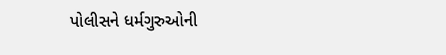પોલીસને ધર્મગુરુઓની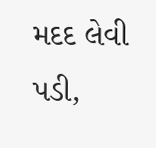મદદ લેવી પડી,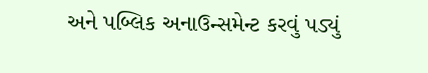અને પબ્લિક અનાઉન્સમેન્ટ કરવું પડ્યું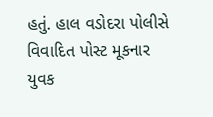હતું. હાલ વડોદરા પોલીસે વિવાદિત પોસ્ટ મૂકનાર યુવક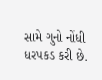સામે ગુનો નોંધી ધરપકડ કરી છે.